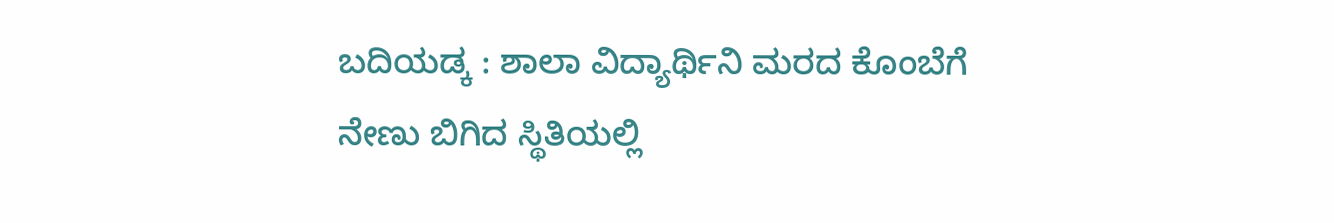ಬದಿಯಡ್ಕ : ಶಾಲಾ ವಿದ್ಯಾರ್ಥಿನಿ ಮರದ ಕೊಂಬೆಗೆ ನೇಣು ಬಿಗಿದ ಸ್ಥಿತಿಯಲ್ಲಿ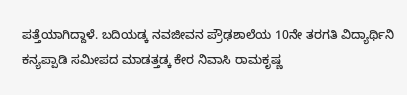ಪತ್ತೆಯಾಗಿದ್ದಾಳೆ. ಬದಿಯಡ್ಕ ನವಜೀವನ ಪ್ರೌಢಶಾಲೆಯ 10ನೇ ತರಗತಿ ವಿದ್ಯಾರ್ಥಿನಿ ಕನ್ಯಪ್ಪಾಡಿ ಸಮೀಪದ ಮಾಡತ್ತಡ್ಕ ಕೇರ ನಿವಾಸಿ ರಾಮಕೃಷ್ಣ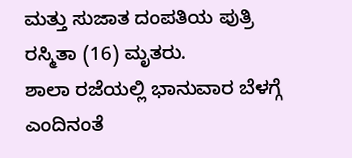ಮತ್ತು ಸುಜಾತ ದಂಪತಿಯ ಪುತ್ರಿ ರಸ್ಮಿತಾ (16) ಮೃತರು.
ಶಾಲಾ ರಜೆಯಲ್ಲಿ ಭಾನುವಾರ ಬೆಳಗ್ಗೆ ಎಂದಿನಂತೆ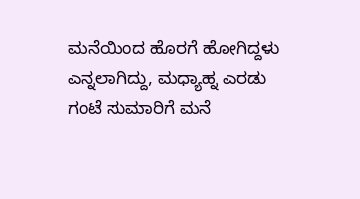ಮನೆಯಿಂದ ಹೊರಗೆ ಹೋಗಿದ್ದಳು ಎನ್ನಲಾಗಿದ್ದು, ಮಧ್ಯಾಹ್ನ ಎರಡು ಗಂಟೆ ಸುಮಾರಿಗೆ ಮನೆ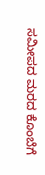ಸಮೀಪದ ಮರದ ಕೊಂಬೆಗೆ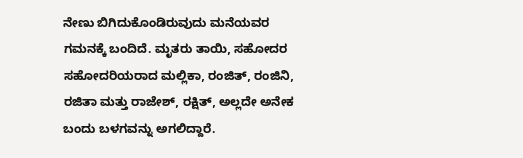ನೇಣು ಬಿಗಿದುಕೊಂಡಿರುವುದು ಮನೆಯವರ ಗಮನಕ್ಕೆ ಬಂದಿದೆ. ಮೃತರು ತಾಯಿ, ಸಹೋದರ ಸಹೋದರಿಯರಾದ ಮಲ್ಲಿಕಾ, ರಂಜಿತ್, ರಂಜಿನಿ, ರಜಿತಾ ಮತ್ತು ರಾಜೇಶ್, ರಕ್ಷಿತ್, ಅಲ್ಲದೇ ಅನೇಕ ಬಂದು ಬಳಗವನ್ನು ಅಗಲಿದ್ದಾರೆ.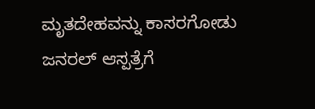ಮೃತದೇಹವನ್ನು ಕಾಸರಗೋಡು ಜನರಲ್ ಆಸ್ಪತ್ರೆಗೆ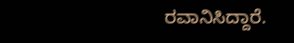ರವಾನಿಸಿದ್ದಾರೆ.